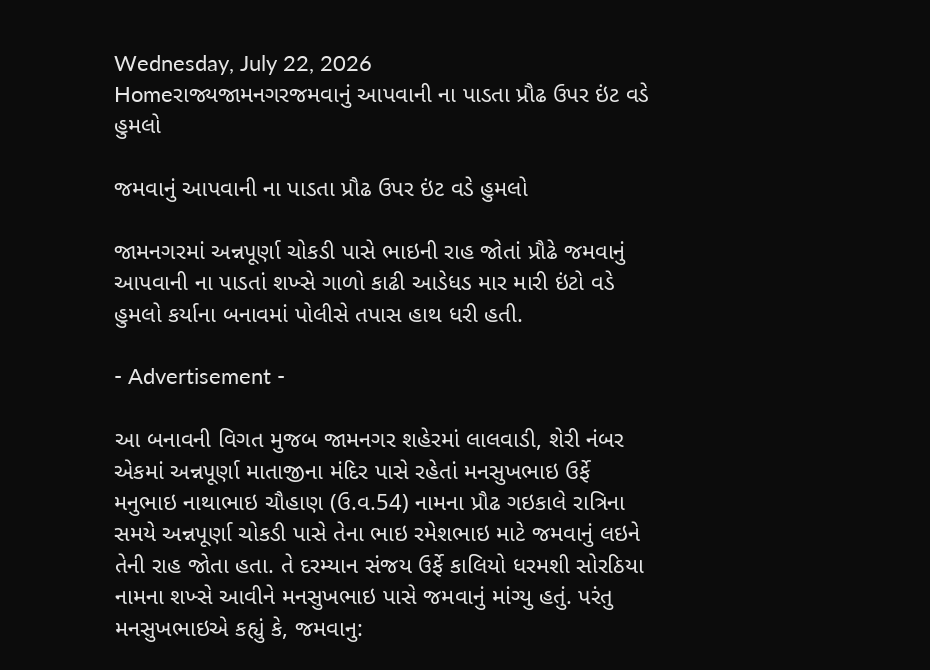Wednesday, July 22, 2026
Homeરાજ્યજામનગરજમવાનું આપવાની ના પાડતા પ્રૌઢ ઉપર ઇંટ વડે હુમલો

જમવાનું આપવાની ના પાડતા પ્રૌઢ ઉપર ઇંટ વડે હુમલો

જામનગરમાં અન્નપૂર્ણા ચોકડી પાસે ભાઇની રાહ જોતાં પ્રૌઢે જમવાનું આપવાની ના પાડતાં શખ્સે ગાળો કાઢી આડેધડ માર મારી ઇંટો વડે હુમલો કર્યાના બનાવમાં પોલીસે તપાસ હાથ ધરી હતી.

- Advertisement -

આ બનાવની વિગત મુજબ જામનગર શહેરમાં લાલવાડી, શેરી નંબર એકમાં અન્નપૂર્ણા માતાજીના મંદિર પાસે રહેતાં મનસુખભાઇ ઉર્ફે મનુભાઇ નાથાભાઇ ચૌહાણ (ઉ.વ.54) નામના પ્રૌઢ ગઇકાલે રાત્રિના સમયે અન્નપૂર્ણા ચોકડી પાસે તેના ભાઇ રમેશભાઇ માટે જમવાનું લઇને તેની રાહ જોતા હતા. તે દરમ્યાન સંજય ઉર્ફે કાલિયો ધરમશી સોરઠિયા નામના શખ્સે આવીને મનસુખભાઇ પાસે જમવાનું માંગ્યુ હતું. પરંતુ મનસુખભાઇએ કહ્યું કે, જમવાનુ: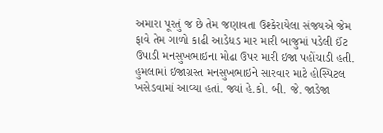અમારા પૂરતું જ છે તેમ જણાવતા ઉશ્કેરાયેલા સંજયએ જેમ ફાવે તેમ ગાળો કાઢી આડેધડ માર મારી બાજુમાં પડેલી ઈંટ ઉપાડી મનસુખભાઇના મોઢા ઉપર મારી ઇજા પહોંચાડી હતી. હુમલામાં ઇજાગ્રસ્ત મનસુખભાઇને સારવાર માટે હોસ્પિટલ ખસેડવામાં આવ્યા હતાં. જ્યાં હે.કો. બી. જે. જાડેજા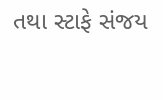તથા સ્ટાફે સંજય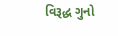વિરૂદ્ધ ગુનો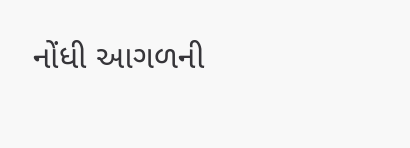નોંધી આગળની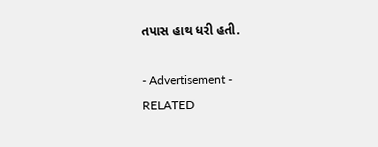તપાસ હાથ ધરી હતી.

- Advertisement -
RELATED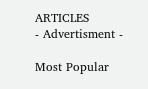ARTICLES
- Advertisment -

Most Popular